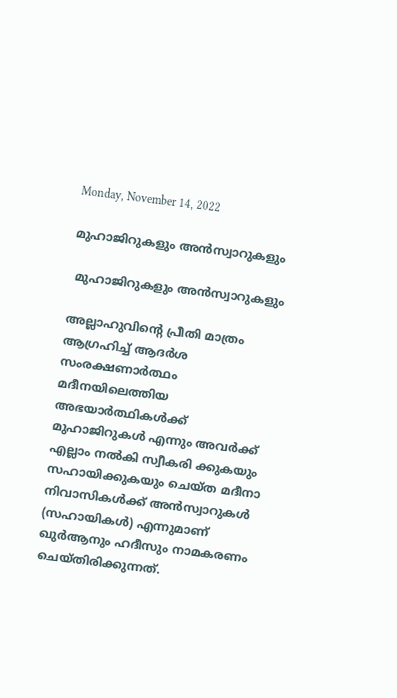Monday, November 14, 2022

മുഹാജിറുകളും അന്‍സ്വാറുകളും

 മുഹാജിറുകളും അന്‍സ്വാറുകളും

അല്ലാഹുവിൻ്റെ പ്രീതി മാത്രം ആഗ്രഹിച്ച് ആദര്‍ശ സംരക്ഷണാര്‍ത്ഥം മദീനയിലെത്തിയ അഭയാര്‍ത്ഥികള്‍ക്ക് മുഹാജിറുകള്‍ എന്നും അവര്‍ക്ക് എല്ലാം നല്‍കി സ്വീകരി ക്കുകയും സഹായിക്കുകയും ചെയ്ത മദീനാ നിവാസികള്‍ക്ക് അന്‍സ്വാറുകള്‍ (സഹായികള്‍) എന്നുമാണ് ഖുര്‍ആനും ഹദീസും നാമകരണം ചെയ്തിരിക്കുന്നത്.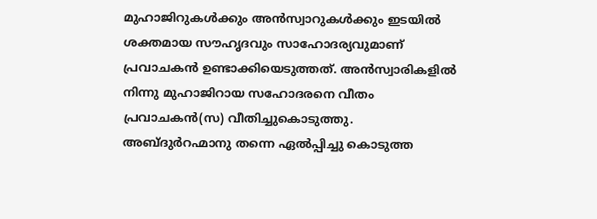മുഹാജിറുകള്‍ക്കും അന്‍സ്വാറുകള്‍ക്കും ഇടയില്‍ ശക്തമായ സൗഹൃദവും സാഹോദര്യവുമാണ് പ്രവാചകന്‍ ഉണ്ടാക്കിയെടുത്തത്. അന്‍സ്വാരികളില്‍ നിന്നു മുഹാജിറായ സഹോദരനെ വീതം പ്രവാചകന്‍(സ) വീതിച്ചുകൊടുത്തു. അബ്ദുര്‍റഹ്മാനു തന്നെ ഏല്‍പ്പിച്ചു കൊടുത്ത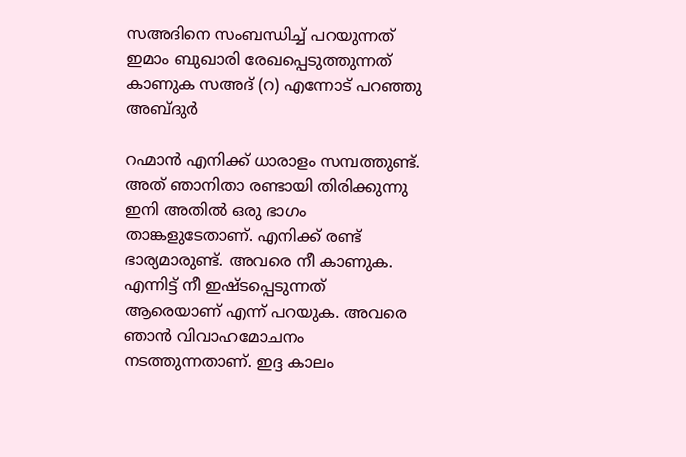സഅദിനെ സംബന്ധിച്ച് പറയുന്നത് ഇമാം ബുഖാരി രേഖപ്പെടുത്തുന്നത് കാണുക സഅദ് (റ) എന്നോട് പറഞ്ഞു അബ്ദുര്‍

റഹ്മാന്‍ എനിക്ക് ധാരാളം സമ്പത്തുണ്ട്. അത് ഞാനിതാ രണ്ടായി തിരിക്കുന്നു ഇനി അതില്‍ ഒരു ഭാഗം താങ്കളുടേതാണ്. എനിക്ക് രണ്ട് ഭാര്യമാരുണ്ട്. അവരെ നീ കാണുക. എന്നിട്ട് നീ ഇഷ്ടപ്പെടുന്നത് ആരെയാണ് എന്ന് പറയുക. അവരെ ഞാന്‍ വിവാഹമോചനം നടത്തുന്നതാണ്. ഇദ്ദ കാലം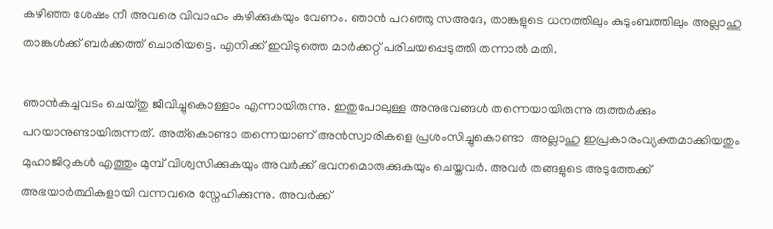കഴിഞ്ഞ ശേഷം നീ അവരെ വിവാഹം കഴിക്കുകയും വേണം. ഞാന്‍ പറഞ്ഞു സഅദേ, താങ്കളുടെ ധനത്തിലും കുടുംബത്തിലും അല്ലാഹു താങ്കള്‍ക്ക് ബര്‍ക്കത്ത് ചൊരിയട്ടെ. എനിക്ക് ഇവിടുത്തെ മാര്‍ക്കറ്റ് പരിചയപ്പെടുത്തി തന്നാല്‍ മതി.

ഞാന്‍കച്ചവടം ചെയ്തു ജീവിച്ചുകൊള്ളാം എന്നായിരുന്നു. ഇതുപോലുള്ള അനുഭവങ്ങള്‍ തന്നെയായിരുന്നു രുത്തര്‍ക്കും പറയാനുണ്ടായിരുന്നത്. അത്കൊണ്ടാ തന്നെയാണ് അന്‍സ്വാരികളെ പ്രശംസിച്ചുകൊണ്ടാ  അല്ലാഹു ഇപ്രകാരംവ്യക്തമാക്കിയതും മുഹാജിറുകള്‍ എത്തും മുമ്പ് വിശ്വസിക്കുകയും അവര്‍ക്ക് ഭവനമൊരുക്കുകയും ചെയ്തവര്‍. അവര്‍ തങ്ങളുടെ അടുത്തേക്ക് അഭയാര്‍ത്ഥികളായി വന്നവരെ സ്നേഹിക്കുന്നു. അവര്‍ക്ക്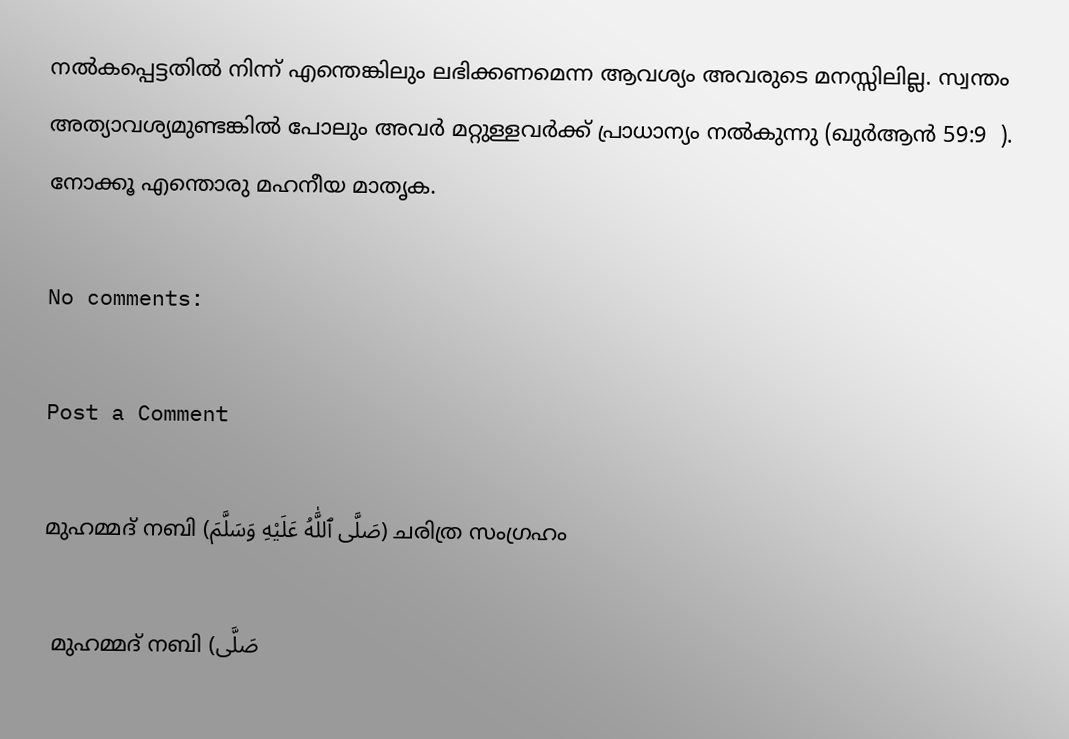നല്‍കപ്പെട്ടതില്‍ നിന്ന് എന്തെങ്കിലും ലഭിക്കണമെന്ന ആവശ്യം അവരുടെ മനസ്സിലില്ല. സ്വന്തം അത്യാവശ്യമുണ്ടങ്കില്‍ പോലും അവര്‍ മറ്റുള്ളവര്‍ക്ക് പ്രാധാന്യം നല്‍കുന്നു (ഖുര്‍ആന്‍ 59:9  ). നോക്കൂ എന്തൊരു മഹനീയ മാതൃക.

No comments:

Post a Comment

മുഹമ്മദ് നബി (صَلَّى ٱللَّٰهُ عَلَيْهِ وَسَلَّمَ) ചരിത്ര സംഗ്രഹം

 മുഹമ്മദ് നബി (صَلَّى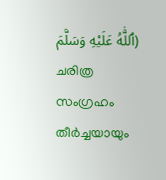ٱللَّٰهُ عَلَيْهِ وَسَلَّمَ) ചരിത്ര സംഗ്രഹം തീര്‍ച്ചയായും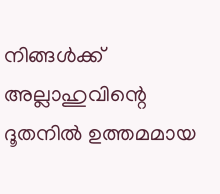നിങ്ങള്‍ക്ക് അല്ലാഹുവിന്റെ ദൂതനില്‍ ഉത്തമമായ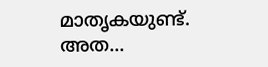മാതൃകയുണ്ട്. അത...